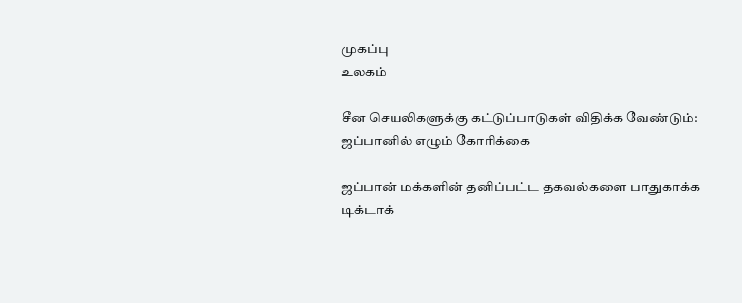முகப்பு
உலகம்

சீன செயலிகளுக்கு கட்டுப்பாடுகள் விதிக்க வேண்டும்: ஜப்பானில் எழும் கோரிக்கை

ஜப்பான் மக்களின் தனிப்பட்ட தகவல்களை பாதுகாக்க டிக்டாக்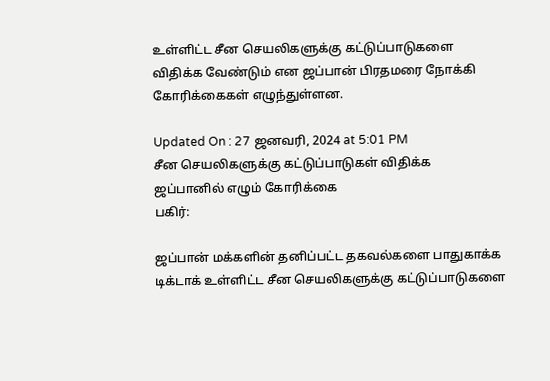உள்ளிட்ட சீன செயலிகளுக்கு கட்டுப்பாடுகளை விதிக்க வேண்டும் என ஜப்பான் பிரதமரை நோக்கி கோரிக்கைகள் எழுந்துள்ளன.

Updated On : 27 ஜனவரி, 2024 at 5:01 PM
சீன செயலிகளுக்கு கட்டுப்பாடுகள் விதிக்க ஜப்பானில் எழும் கோரிக்கை
பகிர்:

ஜப்பான் மக்களின் தனிப்பட்ட தகவல்களை பாதுகாக்க டிக்டாக் உள்ளிட்ட சீன செயலிகளுக்கு கட்டுப்பாடுகளை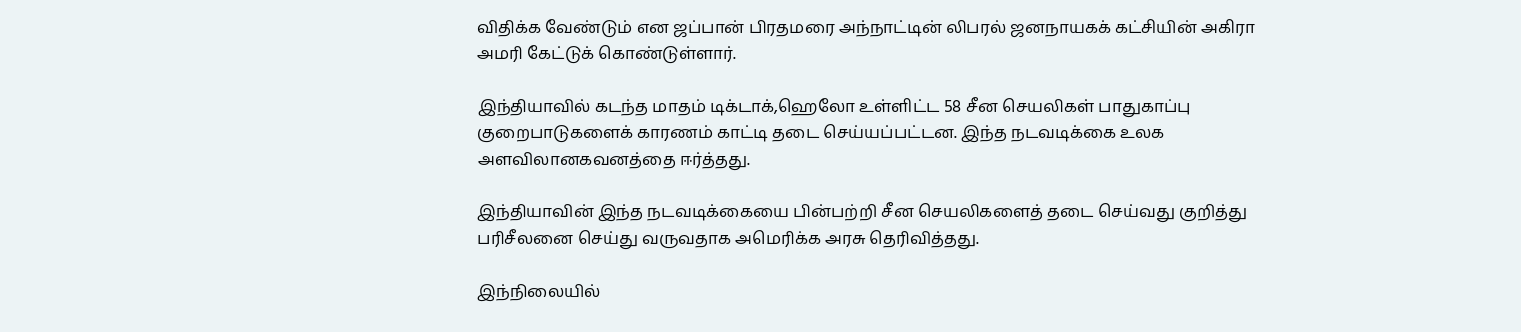விதிக்க வேண்டும் என ஜப்பான் பிரதமரை அந்நாட்டின் லிபரல் ஜனநாயகக் கட்சியின் அகிரா அமரி கேட்டுக் கொண்டுள்ளார்.

இந்தியாவில் கடந்த மாதம் டிக்டாக்,ஹெலோ உள்ளிட்ட 58 சீன செயலிகள் பாதுகாப்பு குறைபாடுகளைக் காரணம் காட்டி தடை செய்யப்பட்டன. இந்த நடவடிக்கை உலக அளவிலானகவனத்தை ஈர்த்தது.

இந்தியாவின் இந்த நடவடிக்கையை பின்பற்றி சீன செயலிகளைத் தடை செய்வது குறித்து பரிசீலனை செய்து வருவதாக அமெரிக்க அரசு தெரிவித்தது.

இந்நிலையில்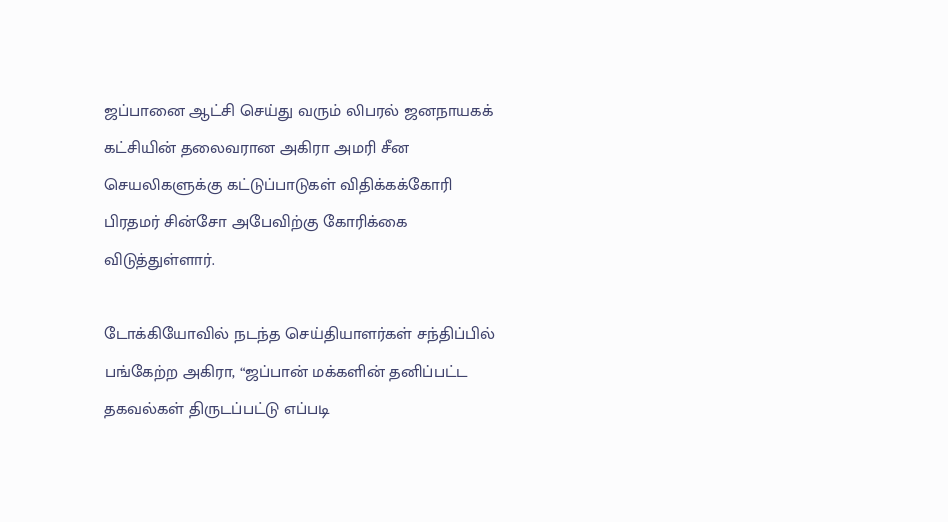ஜப்பானை ஆட்சி செய்து வரும் லிபரல் ஜனநாயகக் கட்சியின் தலைவரான அகிரா அமரி சீன செயலிகளுக்கு கட்டுப்பாடுகள் விதிக்கக்கோரி பிரதமர் சின்சோ அபேவிற்கு கோரிக்கை விடுத்துள்ளார்.

டோக்கியோவில் நடந்த செய்தியாளர்கள் சந்திப்பில் பங்கேற்ற அகிரா, “ஜப்பான் மக்களின் தனிப்பட்ட தகவல்கள் திருடப்பட்டு எப்படி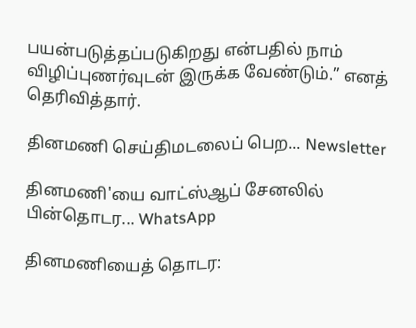பயன்படுத்தப்படுகிறது என்பதில் நாம் விழிப்புணர்வுடன் இருக்க வேண்டும்.” எனத் தெரிவித்தார்.

தினமணி செய்திமடலைப் பெற... Newsletter

தினமணி'யை வாட்ஸ்ஆப் சேனலில் பின்தொடர... WhatsApp

தினமணியைத் தொடர: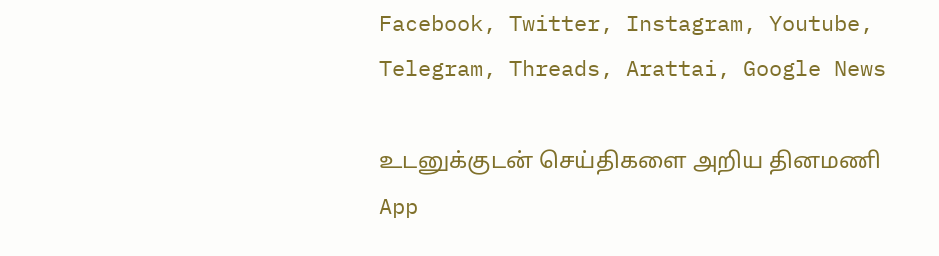Facebook, Twitter, Instagram, Youtube, Telegram, Threads, Arattai, Google News

உடனுக்குடன் செய்திகளை அறிய தினமணி App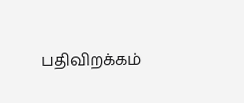பதிவிறக்கம்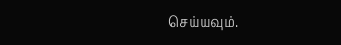செய்யவும்.